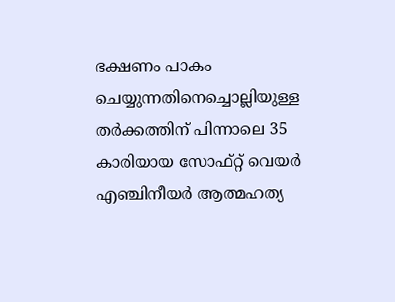ഭക്ഷണം പാകം ചെയ്യുന്നതിനെച്ചൊല്ലിയുള്ള ത‍‍ർക്കത്തിന് പിന്നാലെ 35 കാരിയായ സോഫ്റ്റ് വെയ‍ർ എഞ്ചിനീയ‍ർ ആത്മഹത്യ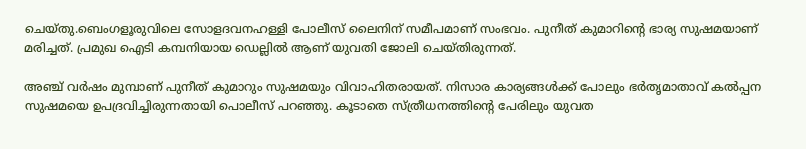ചെയ്തു.ബെംഗളൂരുവിലെ സോളദവനഹള്ളി പോലീസ് ലൈനിന് സമീപമാണ് സംഭവം. പുനീത് കുമാറിന്റെ ഭാര്യ സുഷമയാണ് മരിച്ചത്. പ്രമുഖ ഐടി കമ്പനിയായ ഡെല്ലില്‍ ആണ് യുവതി ജോലി ചെയ്തിരുന്നത്.

അഞ്ച് വ‍ർഷം മുമ്പാണ് പുനീത് കുമാറും സുഷമയും വിവാഹിതരായത്. നിസാര കാര്യങ്ങള്‍ക്ക് പോലും ഭർതൃമാതാവ് കല്‍പ്പന സുഷമയെ ഉപദ്രവിച്ചിരുന്നതായി പൊലീസ് പറഞ്ഞു. കൂടാതെ സ്ത്രീധനത്തിന്റെ പേരിലും യുവത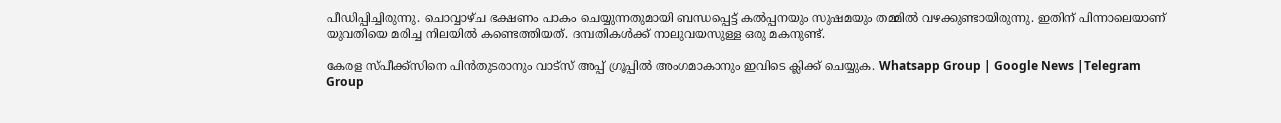പീഡിപ്പിച്ചിരുന്നു. ചൊവ്വാഴ്ച ഭക്ഷണം പാകം ചെയ്യുന്നതുമായി ബന്ധപ്പെട്ട് കല്‍പ്പനയും സുഷമയും തമ്മില്‍ വഴക്കുണ്ടായിരുന്നു. ഇതിന് പിന്നാലെയാണ് യുവതിയെ മരിച്ച നിലയില്‍ കണ്ടെത്തിയത്. ദമ്പതികള്‍ക്ക് നാലുവയസുള്ള ഒരു മകനുണ്ട്.

കേരള സ്പീക്ക്സിനെ പിൻതുടരാനും വാട്സ് അപ്പ് ഗ്രൂപ്പിൽ അംഗമാകാനും ഇവിടെ ക്ലിക്ക് ചെയ്യുക. Whatsapp Group | Google News |Telegram Group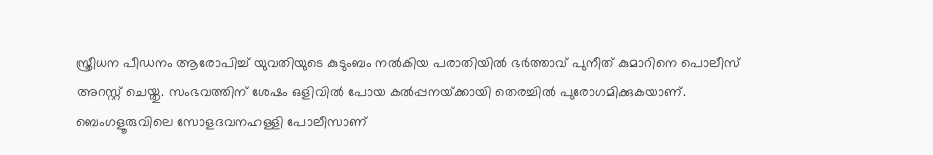സ്ത്രീധന പീഡനം ആരോപിച്ച്‌ യുവതിയുടെ കുടുംബം നല്‍കിയ പരാതിയില്‍ ഭ‍ർത്താവ് പുനീത് കുമാറിനെ പൊലീസ് അറസ്റ്റ് ചെയ്തു. സംഭവത്തിന് ശേഷം ഒളിവില്‍ പോയ കല്‍പ്പനയ്‌ക്കായി തെരച്ചില്‍ പുരോഗമിക്കുകയാണ്. ബെംഗളൂരുവിലെ സോളദവനഹള്ളി പോലീസാണ്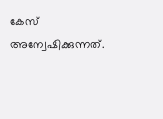കേസ് അന്വേഷിക്കുന്നത്.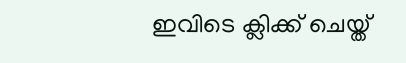ഇവിടെ ക്ലിക്ക് ചെയ്ത്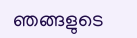ഞങ്ങളുടെ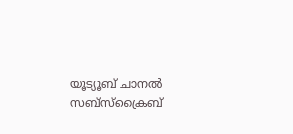യൂട്യൂബ് ചാനൽ സബ്സ്ക്രൈബ്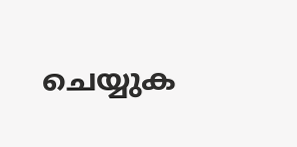ചെയ്യുക